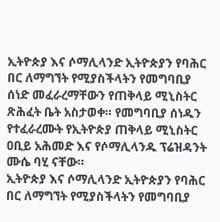ኢትዮጵያ እና ሶማሊላንድ ኢትዮጵያን የባሕር በር ለማግኘት የሚያስችላትን የመግባቢያ ሰነድ መፈራረማቸውን የጠቅላይ ሚኒስትር ጽሕፈት ቤት አስታወቀ። የመግባቢያ ሰነዱን የተፈራረሙት የኢትዮጵያ ጠቅላይ ሚኒስትር ዐቢይ አሕመድ እና የሶማሊላንዱ ፕሬዝዳንት ሙሴ ባሂ ናቸው።
ኢትዮጵያ እና ሶማሊላንድ ኢትዮጵያን የባሕር በር ለማግኘት የሚያስችላትን የመግባቢያ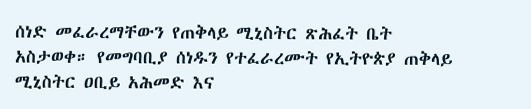ሰነድ መፈራረማቸውን የጠቅላይ ሚኒስትር ጽሕፈት ቤት አስታወቀ። የመግባቢያ ሰነዱን የተፈራረሙት የኢትዮጵያ ጠቅላይ ሚኒስትር ዐቢይ አሕመድ እና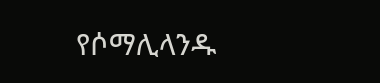የሶማሊላንዱ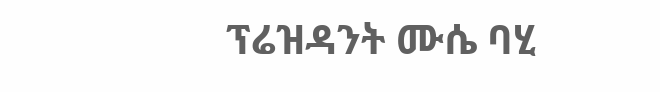ፕሬዝዳንት ሙሴ ባሂ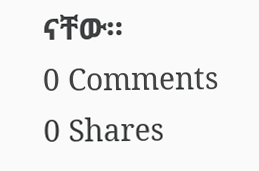ናቸው።
0 Comments
0 Shares